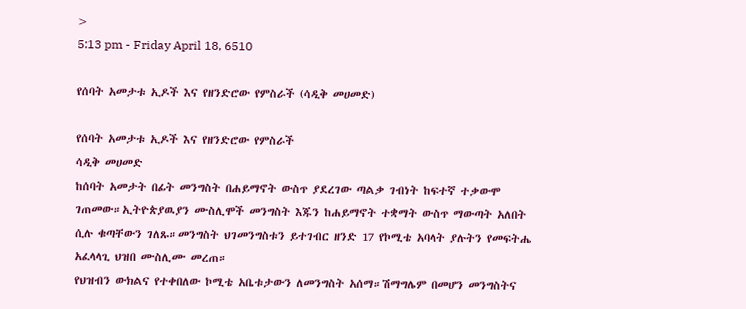>
5:13 pm - Friday April 18, 6510

የሰባት አመታቱ ኢዶች እና የዘንድሮው የምስራች (ሳዲቅ መሀመድ)

የሰባት አመታቱ ኢዶች እና የዘንድሮው የምስራች
ሳዲቅ መሀመድ
ከሰባት አመታት በፊት መንግስት በሐይማኖት ውስጥ ያደረገው ጣልቃ ገብነት ከፍተኛ ተቃውሞ ገጠመው።ኢትዮጵያዉያን ሙስሊሞች መንግስት እጁን ከሐይማኖት ተቋማት ውስጥ ማውጣት አለበት ሲሉ ቁጣቸውን ገለጹ።መንግስት ህገመንግስቱን ይተገብር ዘንድ 17 የኮሚቴ አባላት ያሉትን የመፍትሔ አፈላላጊ ህዝበ ሙስሊሙ መረጠ።
የህዝብን ውክልና የተቀበለው ኮሚቴ አቤቱታውን ለመንግስት አሰማ።ሽማግሌም በመሆን መንግስትና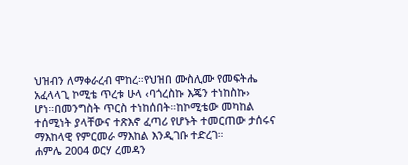ህዝብን ለማቀራረብ ሞከረ።የህዝበ ሙስሊሙ የመፍትሔ አፈላላጊ ኮሚቴ ጥረቱ ሁላ ‹ባጎረስኩ እጄን ተነከስኩ› ሆነ።በመንግስት ጥርስ ተነከሰበት።ከኮሚቴው መካከል ተሰሚነት ያላቸውና ተጽእኖ ፈጣሪ የሆኑት ተመርጠው ታሰሩና ማእከላዊ የምርመራ ማእከል እንዲገቡ ተድረገ።
ሐምሌ 2004 ወርሃ ረመዳን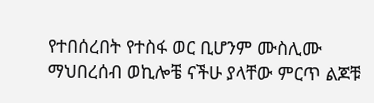የተበሰረበት የተስፋ ወር ቢሆንም ሙስሊሙ ማህበረሰብ ወኪሎቼ ናችሁ ያላቸው ምርጥ ልጆቹ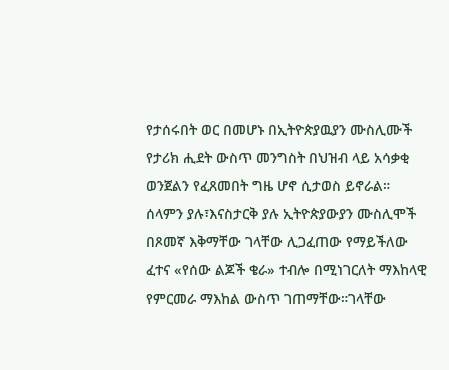የታሰሩበት ወር በመሆኑ በኢትዮጵያዉያን ሙስሊሙች የታሪክ ሒደት ውስጥ መንግስት በህዝብ ላይ አሳቃቂ ወንጀልን የፈጸመበት ግዜ ሆኖ ሲታወስ ይኖራል። ሰላምን ያሉ፣እናስታርቅ ያሉ ኢትዮጵያውያን ሙስሊሞች በጾመኛ እቅማቸው ገላቸው ሊጋፈጠው የማይችለው ፈተና «የሰው ልጆች ቄራ» ተብሎ በሚነገርለት ማእከላዊ የምርመራ ማእከል ውስጥ ገጠማቸው።ገላቸው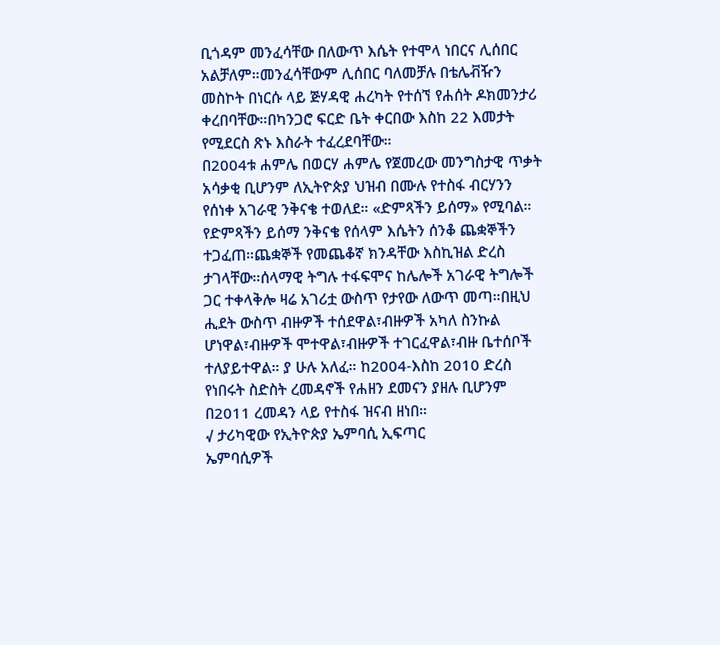ቢጎዳም መንፈሳቸው በለውጥ እሴት የተሞላ ነበርና ሊሰበር አልቻለም።መንፈሳቸውም ሊሰበር ባለመቻሉ በቴሌቭዥን መስኮት በነርሱ ላይ ጅሃዳዊ ሐረካት የተሰኘ የሐሰት ዶክመንታሪ ቀረበባቸው።በካንጋሮ ፍርድ ቤት ቀርበው እስከ 22 እመታት የሚደርስ ጽኑ እስራት ተፈረደባቸው።
በ2004ቱ ሐምሌ በወርሃ ሐምሌ የጀመረው መንግስታዊ ጥቃት አሳቃቂ ቢሆንም ለኢትዮጵያ ህዝብ በሙሉ የተስፋ ብርሃንን የሰነቀ አገራዊ ንቅናቄ ተወለደ። «ድምጻችን ይሰማ» የሚባል። የድምጻችን ይሰማ ንቅናቄ የሰላም እሴትን ሰንቆ ጨቋኞችን ተጋፈጠ።ጨቋኞች የመጨቆኛ ክንዳቸው እስኪዝል ድረስ ታገላቸው።ሰላማዊ ትግሉ ተፋፍሞና ከሌሎች አገራዊ ትግሎች ጋር ተቀላቅሎ ዛሬ አገሪቷ ውስጥ የታየው ለውጥ መጣ።በዚህ ሒደት ውስጥ ብዙዎች ተሰደዋል፣ብዙዎች አካለ ስንኩል ሆነዋል፣ብዙዎች ሞተዋል፣ብዙዎች ተገርፈዋል፣ብዙ ቤተሰቦች ተለያይተዋል። ያ ሁሉ አለፈ። ከ2004-እስከ 2010 ድረስ የነበሩት ስድስት ረመዳኖች የሐዘን ደመናን ያዘሉ ቢሆንም በ2011 ረመዳን ላይ የተስፋ ዝናብ ዘነበ።
√ ታሪካዊው የኢትዮጵያ ኤምባሲ ኢፍጣር
ኤምባሲዎች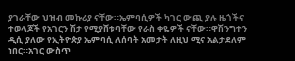ያገራቸው ህዝብ መኩሪያ ናቸው።ኤምባሲዎች ካገር ውጪ ያሉ ዜጎችና ተወላጆች የአገርን ሽታ የሚያሸቱባቸው የራስ ቀዬዎች ናቸው።ዋሽንግተን ዲሲ ያለው የኢትዮጵያ ኤምባሲ ለሰባት አመታት ለዚህ ሚና አልታደለም ነበር።አገር ውስጥ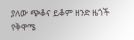ያለው ጭቆና ይቆም ዘንድ ዜጎች የቅዋሜ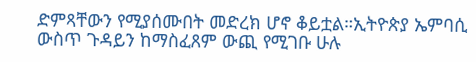ድምጻቸውን የሚያሰሙበት መድረክ ሆኖ ቆይቷል።ኢትዮጵያ ኤምባሲ ውስጥ ጉዳይን ከማስፈጸም ውጪ የሚገቡ ሁሉ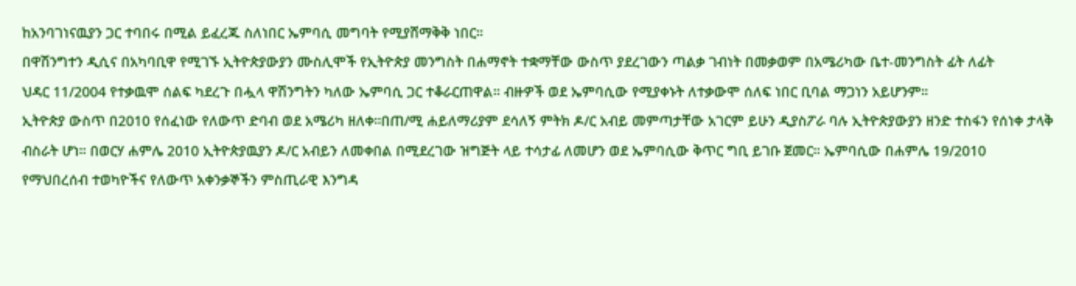ከአንባገነናዉያን ጋር ተባበሩ በሚል ይፈረጁ ስለነበር ኤምባሲ መግባት የሚያሸማቅቅ ነበር።
በዋሽንግተን ዲሲና በአካባቢዋ የሚገኙ ኢትዮጵያውያን ሙስሊሞች የኢትዮጵያ መንግስት በሐማኖት ተቋማቸው ውስጥ ያደረገውን ጣልቃ ገብነት በመቃወም በአሜሪካው ቤተ-መንግስት ፊት ለፊት
ህዳር 11/2004 የተቃዉሞ ሰልፍ ካደረጉ በሗላ ዋሽንግትን ካለው ኤምባሲ ጋር ተቆራርጠዋል። ብዙዎች ወደ ኤምባሲው የሚያቀኑት ለተቃውሞ ሰለፍ ነበር ቢባል ማጋነን አይሆንም።
ኢትዮጵያ ውስጥ በ2010 የሰፈነው የለውጥ ድባብ ወደ አሜሪካ ዘለቀ።በጠ/ሚ ሐይለማሪያም ደሳለኝ ምትክ ዶ/ር አብይ መምጣታቸው አገርም ይሁን ዲያስፖራ ባሉ ኢትዮጵያውያን ዘንድ ተስፋን የሰነቀ ታላቅ ብስራት ሆነ። በወርሃ ሐምሌ 2010 ኢትዮጵያዉያን ዶ/ር አብይን ለመቀበል በሚደረገው ዝግጅት ላይ ተሳታፊ ለመሆን ወደ ኤምባሲው ቅጥር ግቢ ይገቡ ጀመር። ኤምባሲው በሐምሌ 19/2010 የማህበረሰብ ተወካዮችና የለውጥ አቀንቃኞችን ምስጢራዊ እንግዳ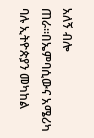አለኝ ብሎ ጠራ።በኤምባሲውና አሜሪካ ባሉ ኢትዮጵያን መካከል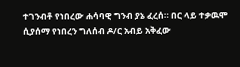ተገንብቶ የነበረው ሐሳባዊ ግንብ ያኔ ፈረሰ። በር ላይ ተቃዉሞ ሲያሰማ የነበረን ግለሰብ ዶ/ር አብይ አቅፈው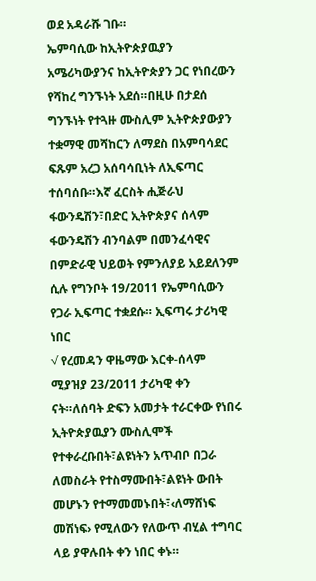ወደ አዳራሹ ገቡ።
ኤምባሲው ከኢትዮጵያዉያን አሜሪካውያንና ከኢትዮጵያን ጋር የነበረውን የሻከረ ግንኙነት አደሰ።በዚሁ በታደሰ ግንኙነት የተጓዙ ሙስሊም ኢትዮጵያውያን ተቋማዊ መሻከርን ለማደስ በአምባሳደር ፍጹም አረጋ አሰባሳቢነት ለኢፍጣር ተሰባሰቡ።እኛ ፈርስት ሒጅራህ ፋውንዴሽን፣በድር ኢትዮጵያና ሰላም ፋውንዴሽን ብንባልም በመንፈሳዊና በምድራዊ ህይወት የምንለያይ አይደለንም ሲሉ የግንቦት 19/2011 የኤምባሲውን የጋራ ኢፍጣር ተቋደሱ። ኢፍጣሩ ታሪካዊ ነበር
√ የረመዳን ዋዜማው እርቀ-ሰላም
ሚያዝያ 23/2011 ታሪካዊ ቀን ናት።ለሰባት ድፍን አመታት ተራርቀው የነበሩ ኢትዮጵያዉያን ሙስሊሞች የተቀራረቡበት፣ልዩነትን አጥብቦ በጋራ ለመስራት የተስማሙበት፣ልዩነት ውበት መሆኑን የተማመመኑበት፣‹ለማሸነፍ መሽነፍ› የሚለውን የለውጥ ብሂል ተግባር ላይ ያዋሉበት ቀን ነበር ቀኑ።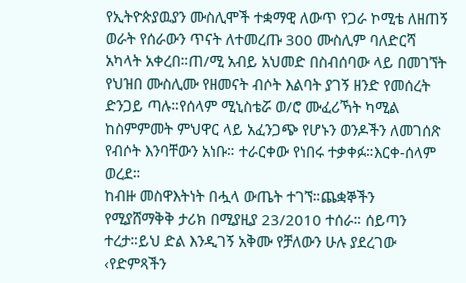የኢትዮጵያዉያን ሙስሊሞች ተቋማዊ ለውጥ የጋራ ኮሚቴ ለዘጠኝ ወራት የሰራውን ጥናት ለተመረጡ 300 ሙስሊም ባለድርሻ አካላት አቀረበ።ጠ/ሚ አብይ አህመድ በስብሰባው ላይ በመገኘት የህዝበ ሙስሊሙ የዘመናት ብሶት እልባት ያገኝ ዘንድ የመሰረት ድንጋይ ጣሉ።የሰላም ሚኒስቴሯ ወ/ሮ ሙፈሪኻት ካሚል ከስምምመት ምህዋር ላይ አፈንጋጭ የሆኑን ወንዶችን ለመገሰጽ የብሶት እንባቸውን አነቡ። ተራርቀው የነበሩ ተቃቀፉ።እርቀ-ሰላም ወረደ።
ከብዙ መስዋእትነት በሗላ ውጤት ተገኘ።ጨቋኞችን የሚያሸማቅቅ ታሪክ በሚያዚያ 23/2010 ተሰራ። ሰይጣን ተረታ።ይህ ድል እንዲገኝ አቅሙ የቻለውን ሁሉ ያደረገው ‹የድምጻችን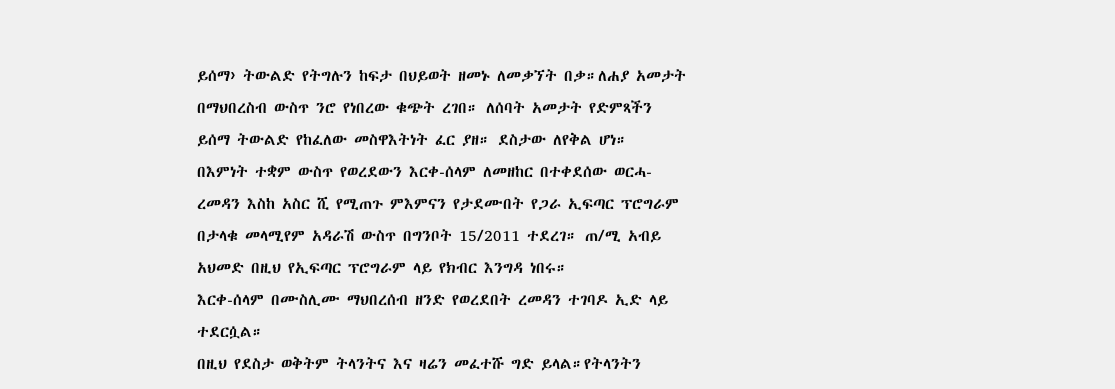ይሰማ› ትውልድ የትግሉን ከፍታ በህይወት ዘመኑ ለመቃኘት በቃ።ለሐያ አመታት በማህበረስብ ውስጥ ንሮ የነበረው ቁጭት ረገበ። ለሰባት አመታት የድምጻችን ይሰማ ትውልድ የከፈለው መስዋእትነት ፈር ያዘ። ደስታው ለየቅል ሆነ።
በእምነት ተቋም ውስጥ የወረደውን እርቀ-ሰላም ለመዘከር በተቀደሰው ወርሓ-ረመዳን እስከ አስር ሺ የሚጠጉ ምእምናን የታደሙበት የጋራ ኢፍጣር ፕሮግራም በታላቁ መላሚየም አዳራሽ ውስጥ በግንቦት 15/2011 ተደረገ። ጠ/ሚ አብይ አህመድ በዚህ የኢፍጣር ፕሮግራም ላይ የክብር እንግዳ ነበሩ።
እርቀ-ሰላም በሙስሊሙ ማህበረሰብ ዘንድ የወረደበት ረመዳን ተገባዶ ኢድ ላይ ተደርሷል።
በዚህ የደስታ ወቅትም ትላንትና እና ዛሬን መፈተሹ ግድ ይላል።የትላንትን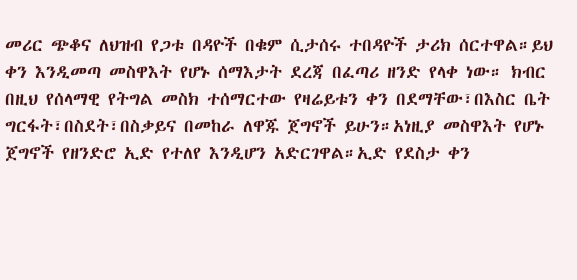መሪር ጭቆና ለህዝብ የጋቱ በዳዮች በቁም ሲታሰሩ ተበዳዮች ታሪክ ሰርተዋል።ይህ ቀን እንዲመጣ መስዋእት የሆኑ ሰማእታት ደረጃ በፈጣሪ ዘንድ የላቀ ነው። ክብር በዚህ የሰላማዊ የትግል መስክ ተሰማርተው የዛሬይቱን ቀን በደማቸው፣በእስር ቤት ግርፋት፣በስደት፣በስቃይና በመከራ ለዋጁ ጀግኖች ይሁን።አነዚያ መስዋእት የሆኑ ጀግኖች የዘንድሮ ኢድ የተለየ እንዲሆን አድርገዋል።ኢድ የደስታ ቀን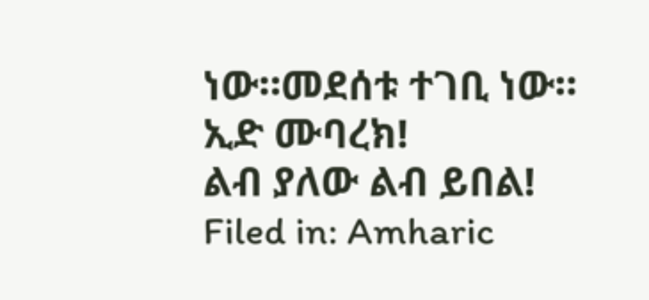ነው።መደሰቱ ተገቢ ነው።
ኢድ ሙባረክ!
ልብ ያለው ልብ ይበል!
Filed in: Amharic